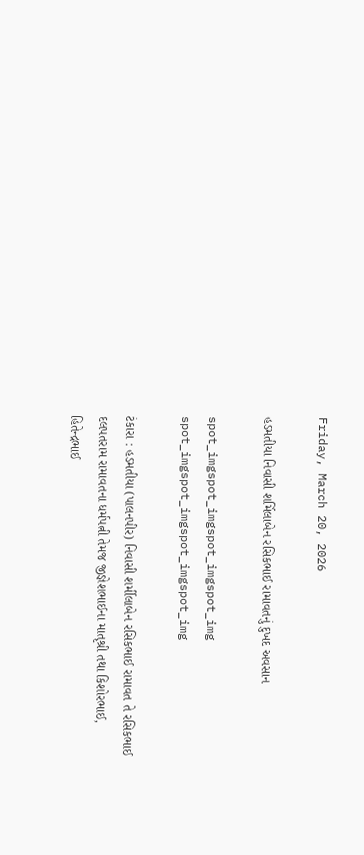Friday, March 20, 2026

હડમતીયા નિવાસી શર્મિલાબેન રસિકભાઈ રામાવતનું દુખદ અવસાન

spot_imgspot_imgspot_imgspot_img
spot_imgspot_imgspot_imgspot_img

ટંકારા : હડમતીયા (પાલનપીર) નિવાસી શર્મીલાબેન રસિકભાઈ રામાવત તે રસિકભાઈ દલપતરામ રામાવતના ધર્મપત્ની તેમજ જીજ્ઞેશભાઈના માતૃશ્રી તથા કિશોરભાઈ, હિતેન્દ્રભાઈ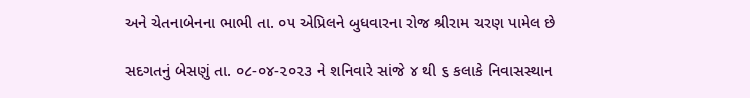અને ચેતનાબેનના ભાભી તા. ૦૫ એપ્રિલને બુધવારના રોજ શ્રીરામ ચરણ પામેલ છે

સદગતનું બેસણું તા. ૦૮-૦૪-૨૦૨૩ ને શનિવારે સાંજે ૪ થી ૬ કલાકે નિવાસસ્થાન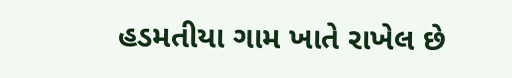હડમતીયા ગામ ખાતે રાખેલ છે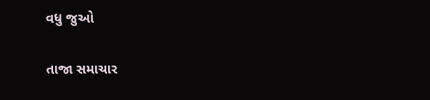વધુ જુઓ

તાજા સમાચાર